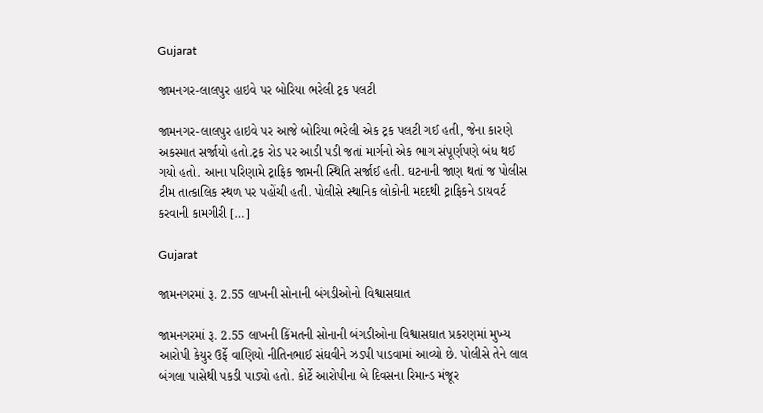Gujarat

જામનગર-લાલપુર હાઇવે પર બોરિયા ભરેલી ટ્રક પલટી

જામનગર-લાલપુર હાઇવે પર આજે બોરિયા ભરેલી એક ટ્રક પલટી ગઈ હતી, જેના કારણે અકસ્માત સર્જાયો હતો.ટ્રક રોડ પર આડી પડી જતાં માર્ગનો એક ભાગ સંપૂર્ણપણે બંધ થઈ ગયો હતો. આના પરિણામે ટ્રાફિક જામની સ્થિતિ સર્જાઈ હતી. ઘટનાની જાણ થતાં જ પોલીસ ટીમ તાત્કાલિક સ્થળ પર પહોંચી હતી. પોલીસે સ્થાનિક લોકોની મદદથી ટ્રાફિકને ડાયવર્ટ કરવાની કામગીરી […]

Gujarat

જામનગરમાં રૂ. 2.55 લાખની સોનાની બંગડીઓનો વિશ્વાસઘાત

જામનગરમાં રૂ. 2.55 લાખની કિંમતની સોનાની બંગડીઓના વિશ્વાસઘાત પ્રકરણમાં મુખ્ય આરોપી કેયુર ઉર્ફે વાણિયો નીતિનભાઈ સંઘવીને ઝડપી પાડવામાં આવ્યો છે. પોલીસે તેને લાલ બંગલા પાસેથી પકડી પાડ્યો હતો. કોર્ટે આરોપીના બે દિવસના રિમાન્ડ મંજૂર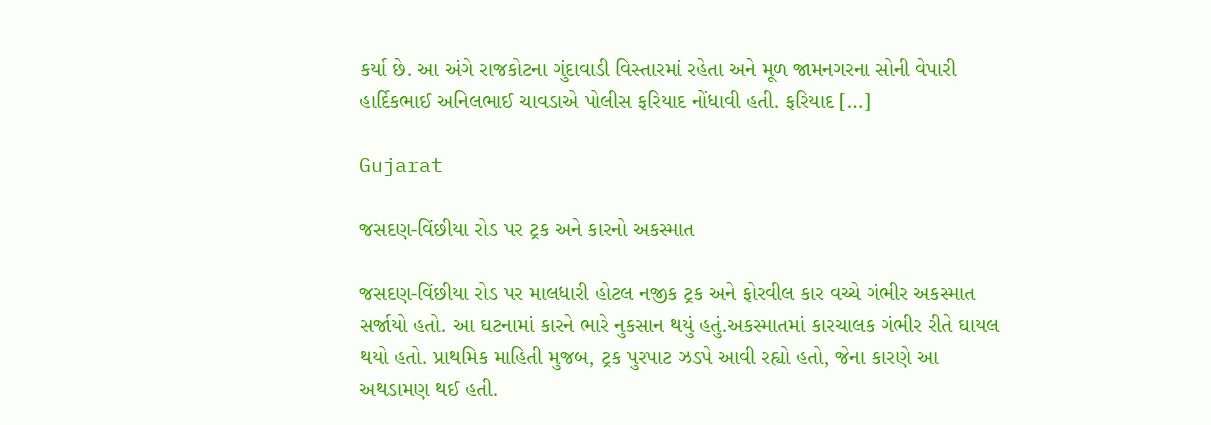કર્યા છે. આ અંગે રાજકોટના ગુંદાવાડી વિસ્તારમાં રહેતા અને મૂળ જામનગરના સોની વેપારી હાર્દિકભાઈ અનિલભાઈ ચાવડાએ પોલીસ ફરિયાદ નોંધાવી હતી. ફરિયાદ […]

Gujarat

જસદણ-વિંછીયા રોડ પર ટ્રક અને કારનો અકસ્માત

જસદણ-વિંછીયા રોડ પર માલધારી હોટલ નજીક ટ્રક અને ફોરવીલ કાર વચ્ચે ગંભીર અકસ્માત સર્જાયો હતો. આ ઘટનામાં કારને ભારે નુકસાન થયું હતું.અકસ્માતમાં કારચાલક ગંભીર રીતે ઘાયલ થયો હતો. પ્રાથમિક માહિતી મુજબ, ટ્રક પુરપાટ ઝડપે આવી રહ્યો હતો, જેના કારણે આ અથડામણ થઈ હતી.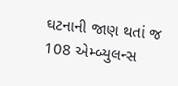ઘટનાની જાણ થતાં જ 108 એમ્બ્યુલન્સ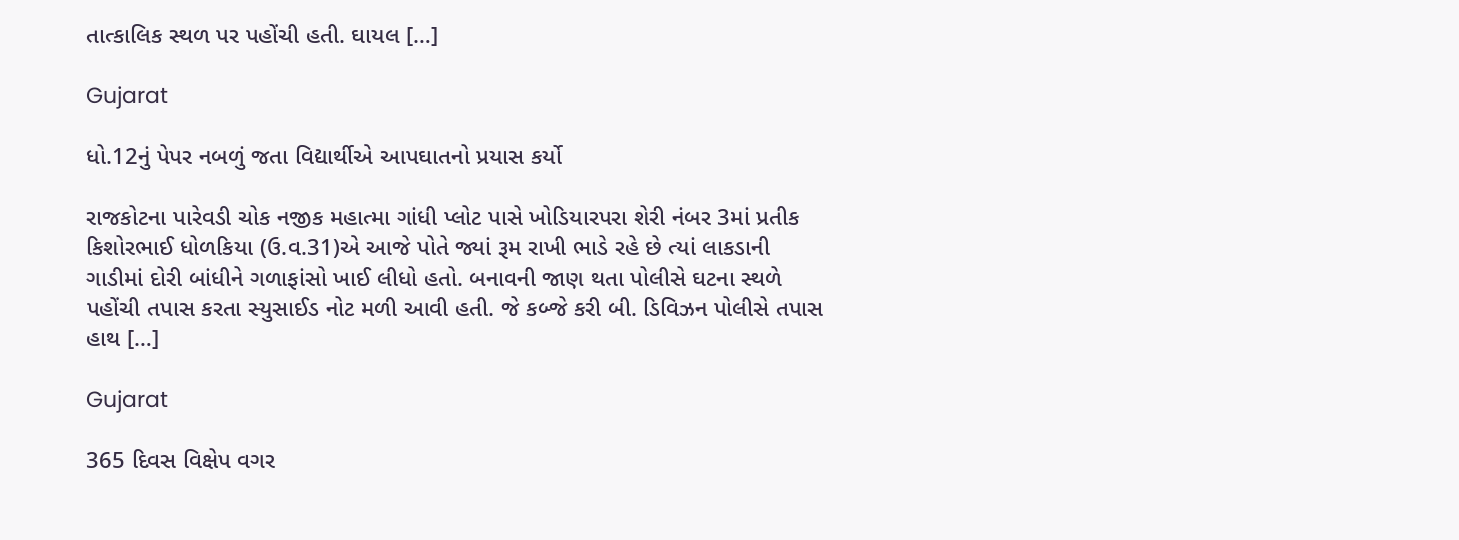તાત્કાલિક સ્થળ પર પહોંચી હતી. ઘાયલ […]

Gujarat

ધો.12નું પેપર નબળું જતા વિદ્યાર્થીએ આપઘાતનો પ્રયાસ કર્યો

રાજકોટના પારેવડી ચોક નજીક મહાત્મા ગાંધી પ્લોટ પાસે ખોડિયારપરા શેરી નંબર 3માં પ્રતીક કિશોરભાઈ ધોળકિયા (ઉ.વ.31)એ આજે પોતે જ્યાં રૂમ રાખી ભાડે રહે છે ત્યાં લાકડાની ગાડીમાં દોરી બાંધીને ગળાફાંસો ખાઈ લીધો હતો. બનાવની જાણ થતા પોલીસે ઘટના સ્થળે પહોંચી તપાસ કરતા સ્યુસાઈડ નોટ મળી આવી હતી. જે કબ્જે કરી બી. ડિવિઝન પોલીસે તપાસ હાથ […]

Gujarat

365 દિવસ વિક્ષેપ વગર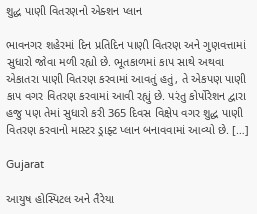શુદ્ધ પાણી વિતરણનો એક્શન પ્લાન

ભાવનગર શહેરમાં દિન પ્રતિદિન પાણી વિતરણ અને ગુણવત્તામાં સુધારો જોવા મળી રહ્યો છે. ભૂતકાળમાં કાપ સાથે અથવા એકાતરા પાણી વિતરણ કરવામાં આવતું હતું, તે એકપણ પાણી કાપ વગર વિતરણ કરવામાં આવી રહ્યું છે. પરંતુ કોર્પોરેશન દ્વારા હજુ પણ તેમાં સુધારો કરી 365 દિવસ વિક્ષેપ વગર શુદ્ધ પાણી વિતરણ કરવાનો માસ્ટર ડ્રાફ્ટ પ્લાન બનાવવામાં આવ્યો છે. […]

Gujarat

આયુષ હોસ્પિટલ અને તૈરેયા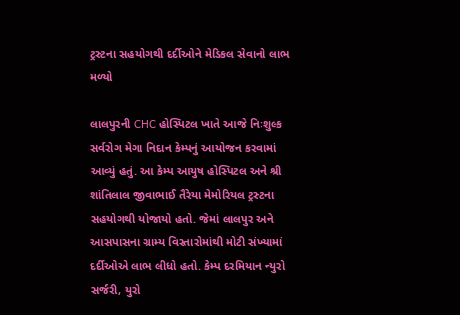ટ્રસ્ટના સહયોગથી દર્દીઓને મેડિકલ સેવાનો લાભ મળ્યો

લાલપુરની CHC હોસ્પિટલ ખાતે આજે નિઃશુલ્ક સર્વરોગ મેગા નિદાન કેમ્પનું આયોજન કરવામાં આવ્યું હતું. આ કેમ્પ આયુષ હોસ્પિટલ અને શ્રી શાંતિલાલ જીવાભાઈ તૈરેયા મેમોરિયલ ટ્રસ્ટના સહયોગથી યોજાયો હતો. જેમાં લાલપુર અને આસપાસના ગ્રામ્ય વિસ્તારોમાંથી મોટી સંખ્યામાં દર્દીઓએ લાભ લીધો હતો. કેમ્પ દરમિયાન ન્યુરો સર્જરી, યુરો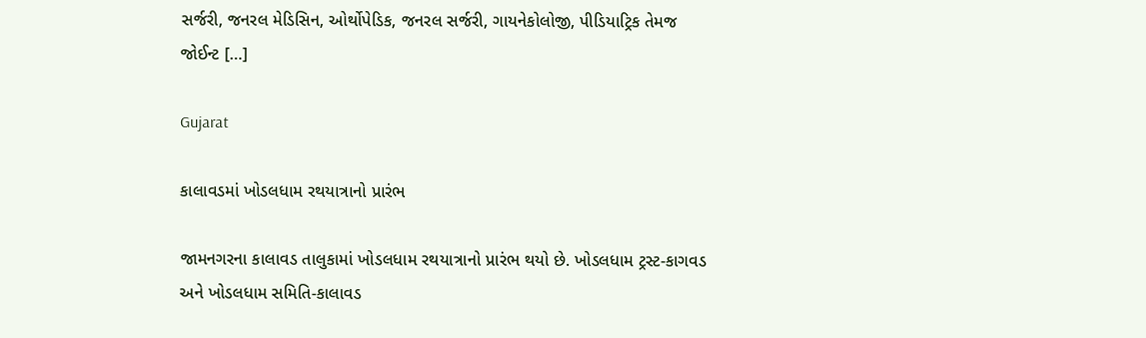સર્જરી, જનરલ મેડિસિન, ઓર્થોપેડિક, જનરલ સર્જરી, ગાયનેકોલોજી, પીડિયાટ્રિક તેમજ જોઈન્ટ […]

Gujarat

કાલાવડમાં ખોડલધામ રથયાત્રાનો પ્રારંભ

જામનગરના કાલાવડ તાલુકામાં ખોડલધામ રથયાત્રાનો પ્રારંભ થયો છે. ખોડલધામ ટ્રસ્ટ-કાગવડ અને ખોડલધામ સમિતિ-કાલાવડ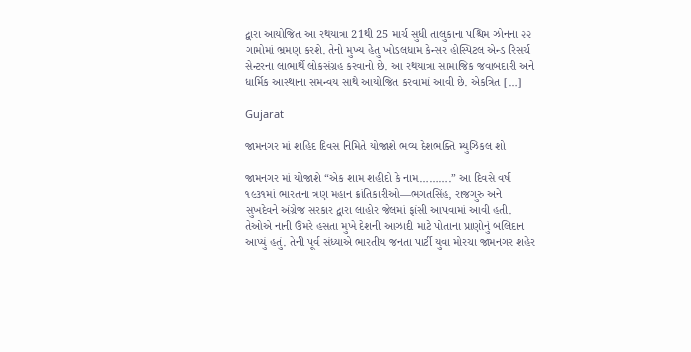દ્વારા આયોજિત આ રથયાત્રા 21થી 25 માર્ચ સુધી તાલુકાના પશ્ચિમ ઝોનના ૨૨ ગામોમાં ભ્રમણ કરશે. તેનો મુખ્ય હેતુ ખોડલધામ કેન્સર હોસ્પિટલ એન્ડ રિસર્ચ સેન્ટરના લાભાર્થે લોકસંગ્રહ કરવાનો છે. આ રથયાત્રા સામાજિક જવાબદારી અને ધાર્મિક આસ્થાના સમન્વય સાથે આયોજિત કરવામાં આવી છે. એકત્રિત […]

Gujarat

જામનગર માં શહિદ દિવસ નિમિતે યોજાશે ભવ્ય દેશભક્તિ મ્યુઝિકલ શો

જામનગર માં યોજાશે “એક શામ શહીદો કે નામ……….” આ દિવસે વર્ષ ૧૯૩૧માં ભારતના ત્રણ મહાન ક્રાંતિકારીઓ—ભગતસિંહ, રાજગુરુ અને સુખદેવને અંગ્રેજ સરકાર દ્વારા લાહોર જેલમાં ફાંસી આપવામાં આવી હતી. તેઓએ નાની ઉંમરે હસતા મુખે દેશની આઝાદી માટે પોતાના પ્રાણોનું બલિદાન આપ્યું હતું. તેની પૂર્વ સંધ્યાએ ભારતીય જનતા પાર્ટી યુવા મોરચા જામનગર શહેર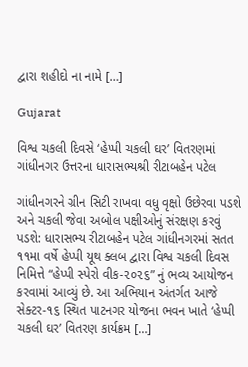દ્વારા શહીદો ના નામે […]

Gujarat

વિશ્વ ચકલી દિવસે ‘હેપ્પી ચકલી ઘર’ વિતરણમાં ગાંધીનગર ઉત્તરના ધારાસભ્યશ્રી રીટાબહેન પટેલ

ગાંધીનગરને ગ્રીન સિટી રાખવા વધુ વૃક્ષો ઉછેરવા પડશે અને ચકલી જેવા અબોલ પક્ષીઓનું સંરક્ષણ કરવું પડશે: ધારાસભ્ય રીટાબહેન પટેલ ગાંધીનગરમાં સતત ૧૧મા વર્ષે હેપ્પી યૂથ ક્લબ દ્વારા વિશ્વ ચકલી દિવસ નિમિત્તે “હેપ્પી સ્પેરો વીક-૨૦૨૬” નું ભવ્ય આયોજન કરવામાં આવ્યું છે. આ અભિયાન અંતર્ગત આજે સેક્ટર-૧૬ સ્થિત પાટનગર યોજના ભવન ખાતે ‘હેપ્પી ચકલી ઘર’ વિતરણ કાર્યક્રમ […]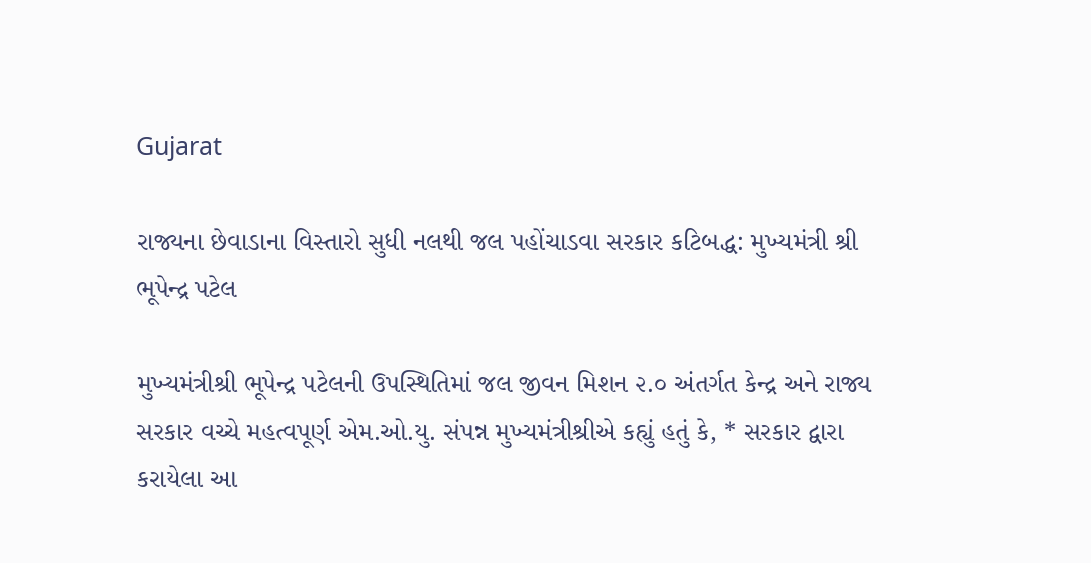Gujarat

રાજ્યના છેવાડાના વિસ્તારો સુધી નલથી જલ પહોંચાડવા સરકાર કટિબદ્ધ: મુખ્યમંત્રી શ્રી ભૂપેન્દ્ર પટેલ

મુખ્યમંત્રીશ્રી ભૂપેન્દ્ર પટેલની ઉપસ્થિતિમાં જલ જીવન મિશન ૨.૦ અંતર્ગત કેન્દ્ર અને રાજ્ય સરકાર વચ્ચે મહત્વપૂર્ણ એમ.ઓ.યુ. સંપન્ન મુખ્યમંત્રીશ્રીએ કહ્યું હતું કે, * સરકાર દ્વારા કરાયેલા આ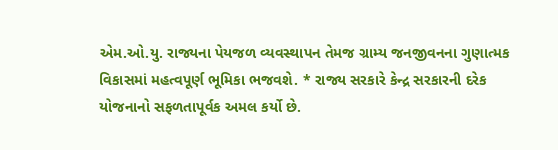એમ.ઓ.યુ. રાજ્યના પેયજળ વ્યવસ્થાપન તેમજ ગ્રામ્ય જનજીવનના ગુણાત્મક વિકાસમાં મહત્વપૂર્ણ ભૂમિકા ભજવશે. * રાજ્ય સરકારે કેન્દ્ર સરકારની દરેક યોજનાનો સફળતાપૂર્વક અમલ કર્યો છે.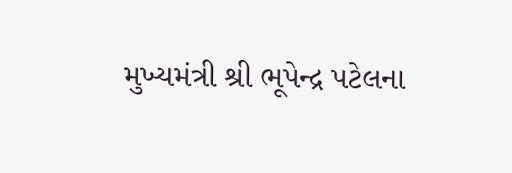મુખ્યમંત્રી શ્રી ભૂપેન્દ્ર પટેલના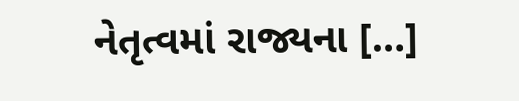નેતૃત્વમાં રાજ્યના […]